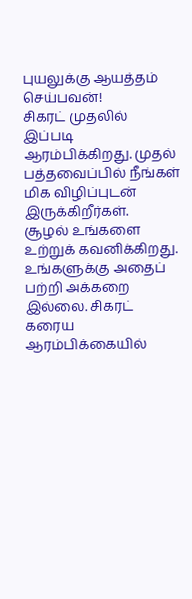புயலுக்கு ஆயத்தம்
செய்பவன்!
சிகரட் முதலில்
இப்படி ஆரம்பிக்கிறது. முதல் பத்தவைப்பில் நீங்கள் மிக விழிப்புடன் இருக்கிறீர்கள்.
சூழல் உங்களை உற்றுக் கவனிக்கிறது. உங்களுக்கு அதைப் பற்றி அக்கறை இல்லை. சிகரட் கரைய
ஆரம்பிக்கையில்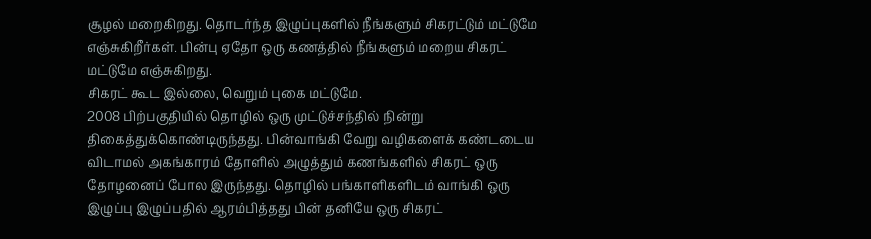சூழல் மறைகிறது. தொடர்ந்த இழுப்புகளில் நீங்களும் சிகரட்டும் மட்டுமே
எஞ்சுகிறீர்கள். பின்பு ஏதோ ஒரு கணத்தில் நீங்களும் மறைய சிகரட் மட்டுமே எஞ்சுகிறது.
சிகரட் கூட இல்லை, வெறும் புகை மட்டுமே.
2008 பிற்பகுதியில் தொழில் ஒரு முட்டுச்சந்தில் நின்று திகைத்துக்கொண்டிருந்தது. பின்வாங்கி வேறு வழிகளைக் கண்டடைய விடாமல் அகங்காரம் தோளில் அழுத்தும் கணங்களில் சிகரட் ஒரு தோழனைப் போல இருந்தது. தொழில் பங்காளிகளிடம் வாங்கி ஒரு இழுப்பு இழுப்பதில் ஆரம்பித்தது பின் தனியே ஒரு சிகரட்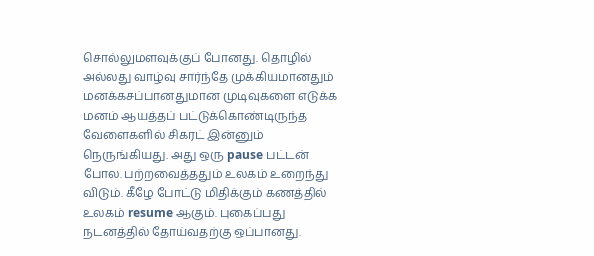சொல்லுமளவுக்குப் போனது. தொழில் அல்லது வாழ்வு சார்ந்தே முக்கியமானதும் மனக்கசப்பானதுமான முடிவுகளை எடுக்க மனம் ஆயத்தப் பட்டுக்கொண்டிருந்த வேளைகளில் சிகரட் இன்னும் நெருங்கியது. அது ஒரு pause பட்டன் போல. பற்றவைத்ததும் உலகம் உறைந்து விடும். கீழே போட்டு மிதிக்கும் கணத்தில் உலகம் resume ஆகும். புகைப்பது நடனத்தில் தோய்வதற்கு ஒப்பானது.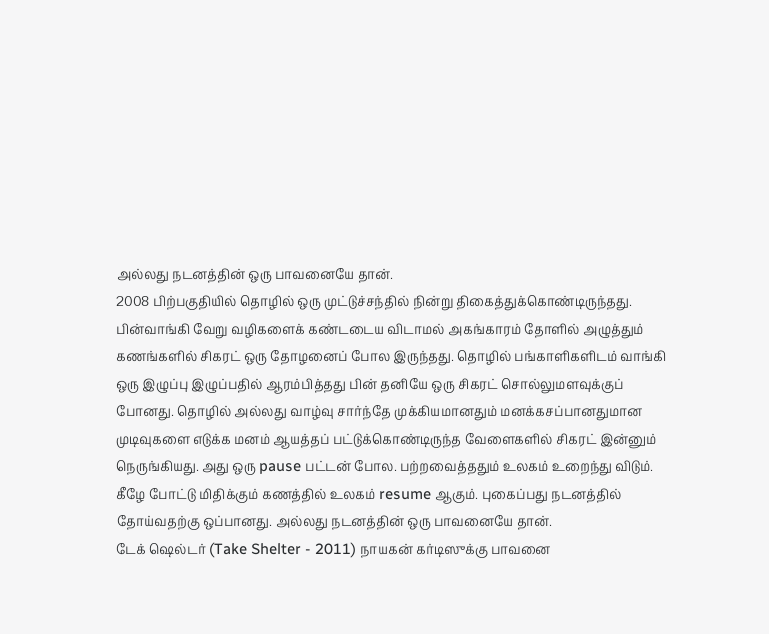அல்லது நடனத்தின் ஒரு பாவனையே தான்.
2008 பிற்பகுதியில் தொழில் ஒரு முட்டுச்சந்தில் நின்று திகைத்துக்கொண்டிருந்தது. பின்வாங்கி வேறு வழிகளைக் கண்டடைய விடாமல் அகங்காரம் தோளில் அழுத்தும் கணங்களில் சிகரட் ஒரு தோழனைப் போல இருந்தது. தொழில் பங்காளிகளிடம் வாங்கி ஒரு இழுப்பு இழுப்பதில் ஆரம்பித்தது பின் தனியே ஒரு சிகரட் சொல்லுமளவுக்குப் போனது. தொழில் அல்லது வாழ்வு சார்ந்தே முக்கியமானதும் மனக்கசப்பானதுமான முடிவுகளை எடுக்க மனம் ஆயத்தப் பட்டுக்கொண்டிருந்த வேளைகளில் சிகரட் இன்னும் நெருங்கியது. அது ஒரு pause பட்டன் போல. பற்றவைத்ததும் உலகம் உறைந்து விடும். கீழே போட்டு மிதிக்கும் கணத்தில் உலகம் resume ஆகும். புகைப்பது நடனத்தில் தோய்வதற்கு ஒப்பானது. அல்லது நடனத்தின் ஒரு பாவனையே தான்.
டேக் ஷெல்டர் (Take Shelter - 2011) நாயகன் கர்டிஸுக்கு பாவனை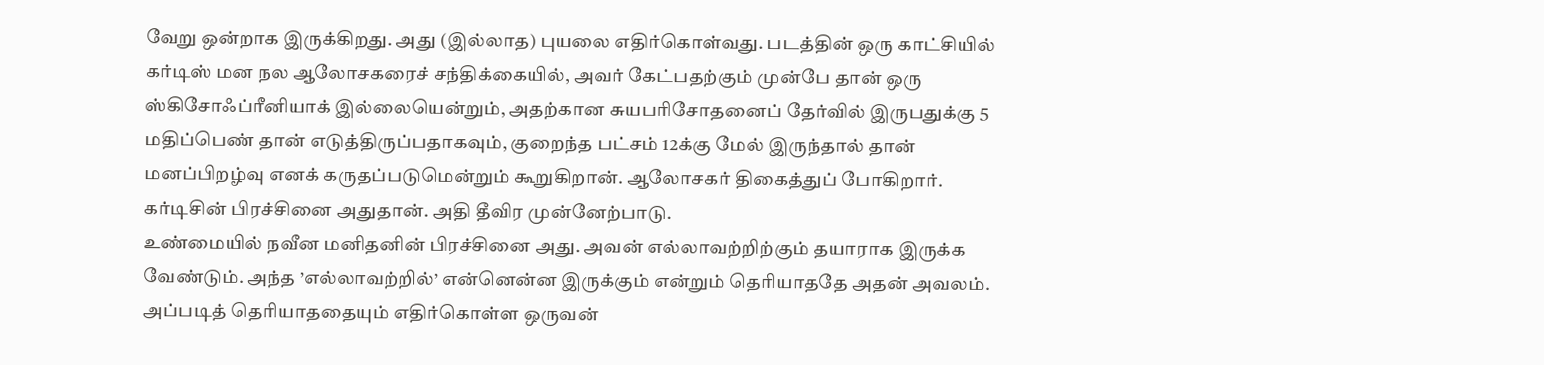வேறு ஒன்றாக இருக்கிறது. அது (இல்லாத) புயலை எதிர்கொள்வது. படத்தின் ஒரு காட்சியில் கர்டிஸ் மன நல ஆலோசகரைச் சந்திக்கையில், அவர் கேட்பதற்கும் முன்பே தான் ஒரு ஸ்கிசோஃப்ரீனியாக் இல்லையென்றும், அதற்கான சுயபரிசோதனைப் தேர்வில் இருபதுக்கு 5 மதிப்பெண் தான் எடுத்திருப்பதாகவும், குறைந்த பட்சம் 12க்கு மேல் இருந்தால் தான் மனப்பிறழ்வு எனக் கருதப்படுமென்றும் கூறுகிறான். ஆலோசகர் திகைத்துப் போகிறார். கர்டிசின் பிரச்சினை அதுதான். அதி தீவிர முன்னேற்பாடு.
உண்மையில் நவீன மனிதனின் பிரச்சினை அது. அவன் எல்லாவற்றிற்கும் தயாராக இருக்க வேண்டும். அந்த ’எல்லாவற்றில்’ என்னென்ன இருக்கும் என்றும் தெரியாததே அதன் அவலம். அப்படித் தெரியாததையும் எதிர்கொள்ள ஒருவன்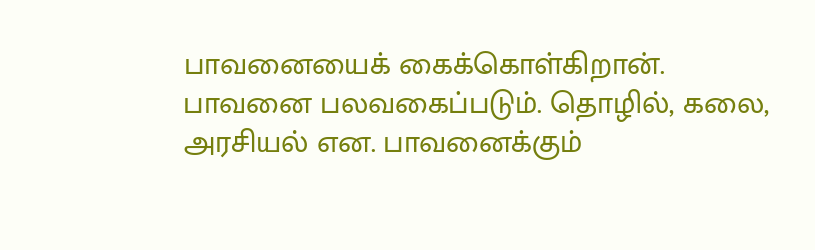பாவனையைக் கைக்கொள்கிறான். பாவனை பலவகைப்படும். தொழில், கலை, அரசியல் என. பாவனைக்கும்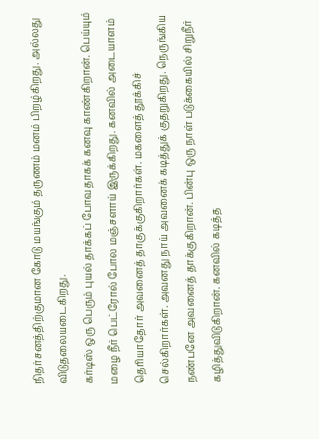நிதர்சனத்திற்குமான கோடு மயங்கும் தருணம் மனம் பிறழ்கிறது. அல்லது விடுதலையடைகிறது.
கர்டிஸ் ஒரு பெரும் புயல் தாக்கப் போவதாகக் கனவு காண்கிறான். பெய்யும் மழை நீர் பெட்ரோல் போல மஞ்சளாய் இருக்கிறது. கனவில் அடையாளம் தெரியாதோர் அவனைத் தாகுக்குகிறார்கள். மகளைத் தூக்கிச் செல்கிறார்கள். அவனது நாய் அவனைக் கடித்துக் குதறுகிறது. நெருங்கிய நண்பனே அவனைத் தாக்குகிறான். பின்பு ஒரு நாள் படுக்கையில் சிறுநீர் கழித்துவிடுகிறான். கனவில் கடித்த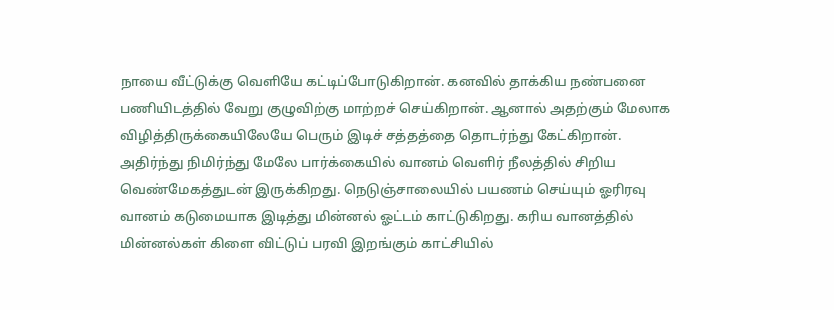நாயை வீட்டுக்கு வெளியே கட்டிப்போடுகிறான். கனவில் தாக்கிய நண்பனை பணியிடத்தில் வேறு குழுவிற்கு மாற்றச் செய்கிறான். ஆனால் அதற்கும் மேலாக விழித்திருக்கையிலேயே பெரும் இடிச் சத்தத்தை தொடர்ந்து கேட்கிறான். அதிர்ந்து நிமிர்ந்து மேலே பார்க்கையில் வானம் வெளிர் நீலத்தில் சிறிய வெண்மேகத்துடன் இருக்கிறது. நெடுஞ்சாலையில் பயணம் செய்யும் ஓரிரவு வானம் கடுமையாக இடித்து மின்னல் ஓட்டம் காட்டுகிறது. கரிய வானத்தில் மின்னல்கள் கிளை விட்டுப் பரவி இறங்கும் காட்சியில்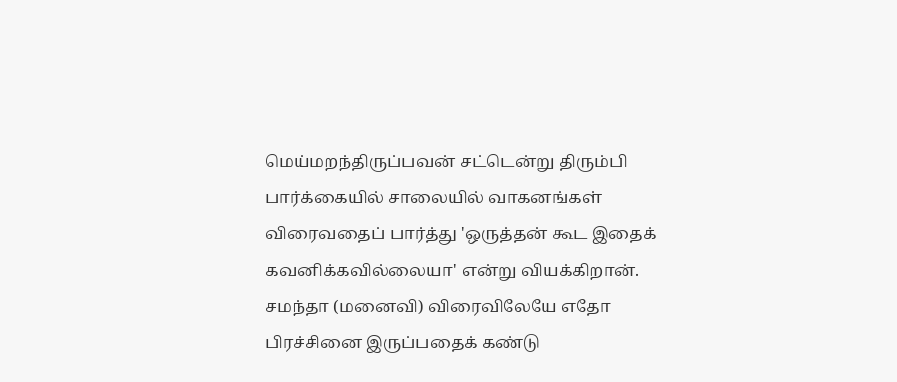மெய்மறந்திருப்பவன் சட்டென்று திரும்பி பார்க்கையில் சாலையில் வாகனங்கள் விரைவதைப் பார்த்து 'ஒருத்தன் கூட இதைக் கவனிக்கவில்லையா' என்று வியக்கிறான். சமந்தா (மனைவி) விரைவிலேயே எதோ பிரச்சினை இருப்பதைக் கண்டு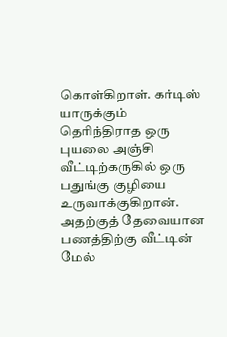கொள்கிறாள். கர்டிஸ் யாருக்கும் தெரிந்திராத ஒரு புயலை அஞ்சி வீட்டிற்கருகில் ஒரு பதுங்கு குழியை உருவாக்குகிறான். அதற்குத் தேவையான பணத்திற்கு வீட்டின் மேல்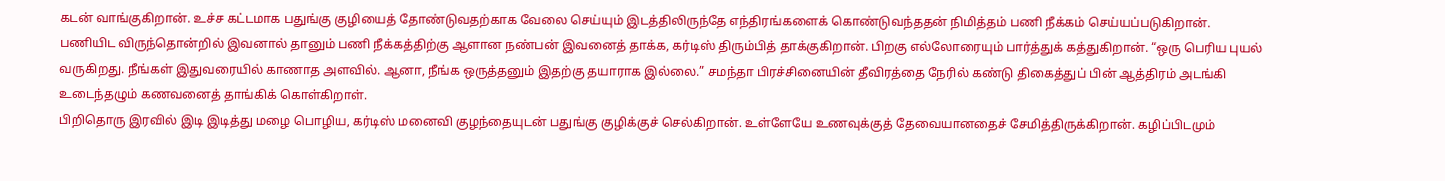கடன் வாங்குகிறான். உச்ச கட்டமாக பதுங்கு குழியைத் தோண்டுவதற்காக வேலை செய்யும் இடத்திலிருந்தே எந்திரங்களைக் கொண்டுவந்ததன் நிமித்தம் பணி நீக்கம் செய்யப்படுகிறான்.
பணியிட விருந்தொன்றில் இவனால் தானும் பணி நீக்கத்திற்கு ஆளான நண்பன் இவனைத் தாக்க, கர்டிஸ் திரும்பித் தாக்குகிறான். பிறகு எல்லோரையும் பார்த்துக் கத்துகிறான். “ஒரு பெரிய புயல் வருகிறது. நீங்கள் இதுவரையில் காணாத அளவில். ஆனா, நீங்க ஒருத்தனும் இதற்கு தயாராக இல்லை.” சமந்தா பிரச்சினையின் தீவிரத்தை நேரில் கண்டு திகைத்துப் பின் ஆத்திரம் அடங்கி உடைந்தழும் கணவனைத் தாங்கிக் கொள்கிறாள்.
பிறிதொரு இரவில் இடி இடித்து மழை பொழிய, கர்டிஸ் மனைவி குழந்தையுடன் பதுங்கு குழிக்குச் செல்கிறான். உள்ளேயே உணவுக்குத் தேவையானதைச் சேமித்திருக்கிறான். கழிப்பிடமும்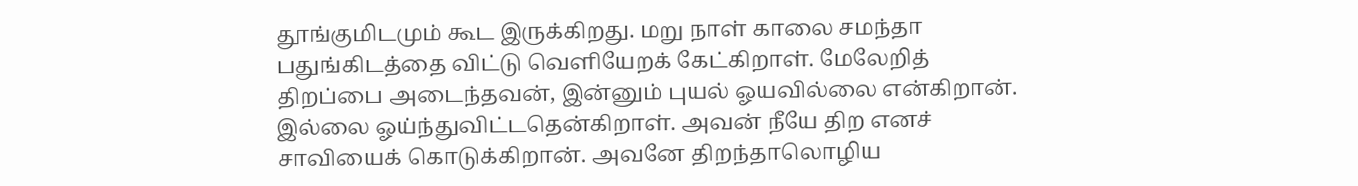தூங்குமிடமும் கூட இருக்கிறது. மறு நாள் காலை சமந்தா பதுங்கிடத்தை விட்டு வெளியேறக் கேட்கிறாள். மேலேறித் திறப்பை அடைந்தவன், இன்னும் புயல் ஓயவில்லை என்கிறான். இல்லை ஓய்ந்துவிட்டதென்கிறாள். அவன் நீயே திற எனச் சாவியைக் கொடுக்கிறான். அவனே திறந்தாலொழிய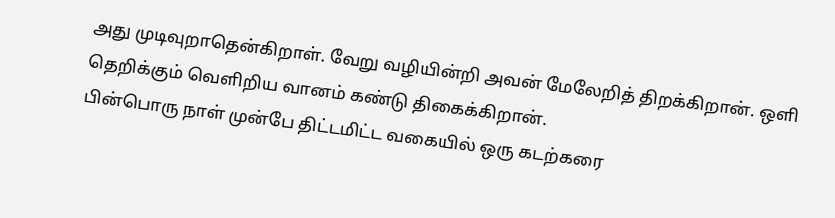அது முடிவுறாதென்கிறாள். வேறு வழியின்றி அவன் மேலேறித் திறக்கிறான். ஒளி தெறிக்கும் வெளிறிய வானம் கண்டு திகைக்கிறான்.
பின்பொரு நாள் முன்பே திட்டமிட்ட வகையில் ஒரு கடற்கரை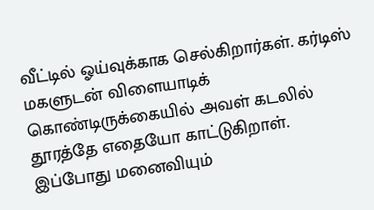வீட்டில் ஓய்வுக்காக செல்கிறார்கள். கர்டிஸ் மகளுடன் விளையாடிக் கொண்டிருக்கையில் அவள் கடலில் தூரத்தே எதையோ காட்டுகிறாள். இப்போது மனைவியும்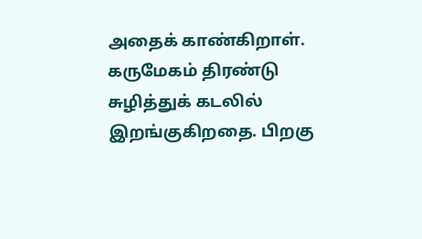அதைக் காண்கிறாள். கருமேகம் திரண்டு சுழித்துக் கடலில் இறங்குகிறதை. பிறகு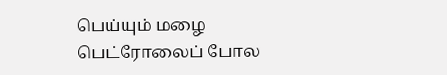பெய்யும் மழை பெட்ரோலைப் போல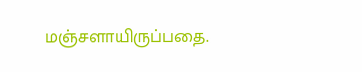மஞ்சளாயிருப்பதை.